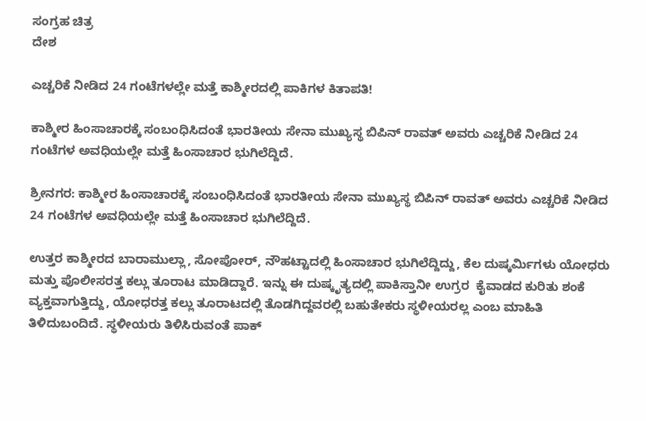ಸಂಗ್ರಹ ಚಿತ್ರ
ದೇಶ

ಎಚ್ಚರಿಕೆ ನೀಡಿದ 24 ಗಂಟೆಗಳಲ್ಲೇ ಮತ್ತೆ ಕಾಶ್ಮೀರದಲ್ಲಿ ಪಾಕಿಗಳ ಕಿತಾಪತಿ!

ಕಾಶ್ಮೀರ ಹಿಂಸಾಚಾರಕ್ಕೆ ಸಂಬಂಧಿಸಿದಂತೆ ಭಾರತೀಯ ಸೇನಾ ಮುಖ್ಯಸ್ಥ ಬಿಪಿನ್ ರಾವತ್ ಅವರು ಎಚ್ಚರಿಕೆ ನೀಡಿದ 24 ಗಂಟೆಗಳ ಅವಧಿಯಲ್ಲೇ ಮತ್ತೆ ಹಿಂಸಾಚಾರ ಭುಗಿಲೆದ್ದಿದೆ.

ಶ್ರೀನಗರ: ಕಾಶ್ಮೀರ ಹಿಂಸಾಚಾರಕ್ಕೆ ಸಂಬಂಧಿಸಿದಂತೆ ಭಾರತೀಯ ಸೇನಾ ಮುಖ್ಯಸ್ಥ ಬಿಪಿನ್ ರಾವತ್ ಅವರು ಎಚ್ಚರಿಕೆ ನೀಡಿದ 24 ಗಂಟೆಗಳ ಅವಧಿಯಲ್ಲೇ ಮತ್ತೆ ಹಿಂಸಾಚಾರ ಭುಗಿಲೆದ್ದಿದೆ.

ಉತ್ತರ ಕಾಶ್ಮೀರದ ಬಾರಾಮುಲ್ಲಾ, ಸೋಪೋರ್, ನೌಹಟ್ಟಾದಲ್ಲಿ ಹಿಂಸಾಚಾರ ಭುಗಿಲೆದ್ದಿದ್ದು, ಕೆಲ ದುಷ್ಕರ್ಮಿಗಳು ಯೋಧರು ಮತ್ತು ಪೊಲೀಸರತ್ತ ಕಲ್ಲು ತೂರಾಟ ಮಾಡಿದ್ದಾರೆ. ಇನ್ನು ಈ ದುಷ್ಕೃತ್ಯದಲ್ಲಿ ಪಾಕಿಸ್ತಾನೀ ಉಗ್ರರ  ಕೈವಾಡದ ಕುರಿತು ಶಂಕೆ ವ್ಯಕ್ತವಾಗುತ್ತಿದ್ದು, ಯೋಧರತ್ತ ಕಲ್ಲು ತೂರಾಟದಲ್ಲಿ ತೊಡಗಿದ್ದವರಲ್ಲಿ ಬಹುತೇಕರು ಸ್ಥಳೀಯರಲ್ಲ ಎಂಬ ಮಾಹಿತಿ ತಿಳಿದುಬಂದಿದೆ. ಸ್ಥಳೀಯರು ತಿಳಿಸಿರುವಂತೆ ಪಾಕ್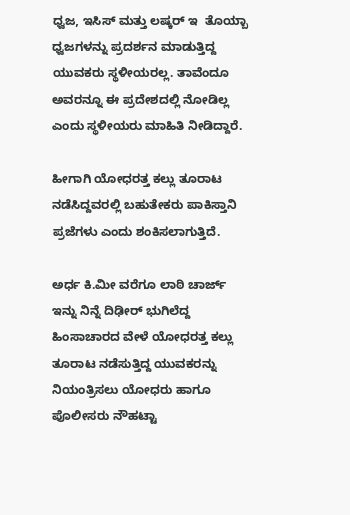ಧ್ವಜ, ಇಸಿಸ್ ಮತ್ತು ಲಷ್ಕರ್ ಇ  ತೊಯ್ಬಾ ಧ್ವಜಗಳನ್ನು ಪ್ರದರ್ಶನ ಮಾಡುತ್ತಿದ್ದ ಯುವಕರು ಸ್ಥಳೀಯರಲ್ಲ. ತಾವೆಂದೂ ಅವರನ್ನೂ ಈ ಪ್ರದೇಶದಲ್ಲಿ ನೋಡಿಲ್ಲ ಎಂದು ಸ್ಥಳೀಯರು ಮಾಹಿತಿ ನೀಡಿದ್ದಾರೆ.

ಹೀಗಾಗಿ ಯೋಧರತ್ತ ಕಲ್ಲು ತೂರಾಟ ನಡೆಸಿದ್ದವರಲ್ಲಿ ಬಹುತೇಕರು ಪಾಕಿಸ್ತಾನಿ ಪ್ರಜೆಗಳು ಎಂದು ಶಂಕಿಸಲಾಗುತ್ತಿದೆ.

ಅರ್ಧ ಕಿ.ಮೀ ವರೆಗೂ ಲಾಠಿ ಚಾರ್ಜ್
ಇನ್ನು ನಿನ್ನೆ ದಿಢೀರ್ ಭುಗಿಲೆದ್ದ ಹಿಂಸಾಚಾರದ ವೇಳೆ ಯೋಧರತ್ತ ಕಲ್ಲು ತೂರಾಟ ನಡೆಸುತ್ತಿದ್ದ ಯುವಕರನ್ನು ನಿಯಂತ್ರಿಸಲು ಯೋಧರು ಹಾಗೂ ಪೊಲೀಸರು ನೌಹಟ್ಟಾ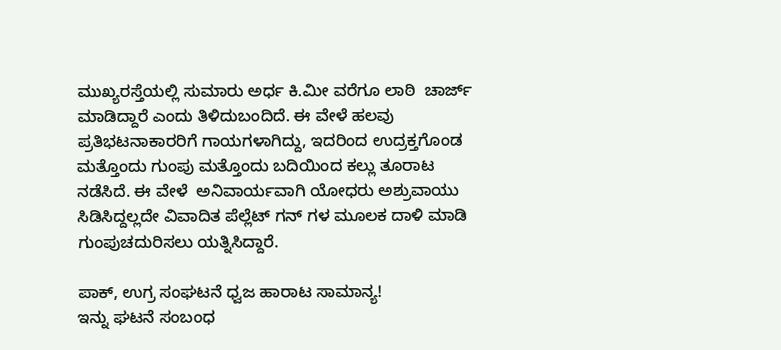ಮುಖ್ಯರಸ್ತೆಯಲ್ಲಿ ಸುಮಾರು ಅರ್ಧ ಕಿ.ಮೀ ವರೆಗೂ ಲಾಠಿ  ಚಾರ್ಜ್ ಮಾಡಿದ್ದಾರೆ ಎಂದು ತಿಳಿದುಬಂದಿದೆ. ಈ ವೇಳೆ ಹಲವು ಪ್ರತಿಭಟನಾಕಾರರಿಗೆ ಗಾಯಗಳಾಗಿದ್ದು, ಇದರಿಂದ ಉದ್ರಕ್ತಗೊಂಡ ಮತ್ತೊಂದು ಗುಂಪು ಮತ್ತೊಂದು ಬದಿಯಿಂದ ಕಲ್ಲು ತೂರಾಟ ನಡೆಸಿದೆ. ಈ ವೇಳೆ  ಅನಿವಾರ್ಯವಾಗಿ ಯೋಧರು ಅಶ್ರುವಾಯು ಸಿಡಿಸಿದ್ದಲ್ಲದೇ ವಿವಾದಿತ ಪೆಲ್ಲೆಟ್ ಗನ್ ಗಳ ಮೂಲಕ ದಾಳಿ ಮಾಡಿ ಗುಂಪುಚದುರಿಸಲು ಯತ್ನಿಸಿದ್ದಾರೆ.

ಪಾಕ್, ಉಗ್ರ ಸಂಘಟನೆ ಧ್ವಜ ಹಾರಾಟ ಸಾಮಾನ್ಯ!
ಇನ್ನು ಘಟನೆ ಸಂಬಂಧ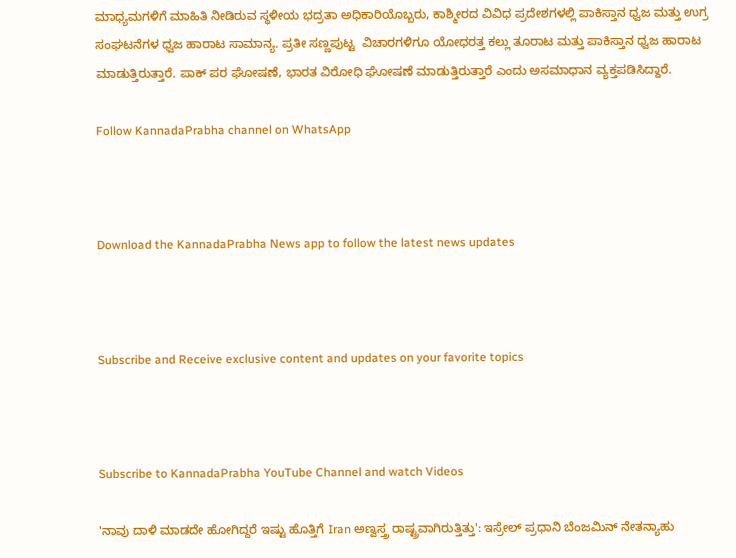ಮಾಧ್ಯಮಗಳಿಗೆ ಮಾಹಿತಿ ನೀಡಿರುವ ಸ್ಥಳೀಯ ಭದ್ರತಾ ಅಧಿಕಾರಿಯೊಬ್ಬರು, ಕಾಶ್ಮೀರದ ವಿವಿಧ ಪ್ರದೇಶಗಳಲ್ಲಿ ಪಾಕಿಸ್ತಾನ ಧ್ವಜ ಮತ್ತು ಉಗ್ರ ಸಂಘಟನೆಗಳ ಧ್ವಜ ಹಾರಾಟ ಸಾಮಾನ್ಯ. ಪ್ರತೀ ಸಣ್ಣಪುಟ್ಟ  ವಿಚಾರಗಳಿಗೂ ಯೋಧರತ್ತ ಕಲ್ಲು ತೂರಾಟ ಮತ್ತು ಪಾಕಿಸ್ತಾನ ಧ್ವಜ ಹಾರಾಟ ಮಾಡುತ್ತಿರುತ್ತಾರೆ. ಪಾಕ್ ಪರ ಘೋಷಣೆ, ಭಾರತ ವಿರೋಧಿ ಘೋಷಣೆ ಮಾಡುತ್ತಿರುತ್ತಾರೆ ಎಂದು ಅಸಮಾಧಾನ ವ್ಯಕ್ತಪಡಿಸಿದ್ದಾರೆ.

Follow KannadaPrabha channel on WhatsApp



Download the KannadaPrabha News app to follow the latest news updates



Subscribe and Receive exclusive content and updates on your favorite topics



Subscribe to KannadaPrabha YouTube Channel and watch Videos

'ನಾವು ದಾಳಿ ಮಾಡದೇ ಹೋಗಿದ್ದರೆ ಇಷ್ಟು ಹೊತ್ತಿಗೆ Iran ಅಣ್ವಸ್ತ್ರ ರಾಷ್ಟ್ರವಾಗಿರುತ್ತಿತ್ತು': ಇಸ್ರೇಲ್ ಪ್ರಧಾನಿ ಬೆಂಜಮಿನ್ ನೇತನ್ಯಾಹು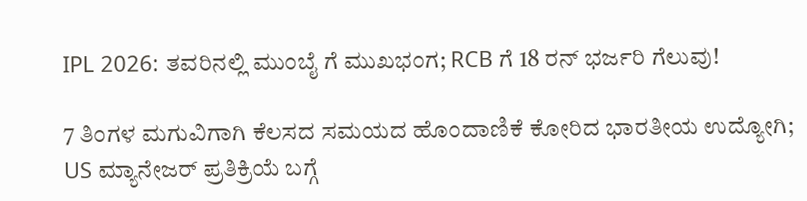IPL 2026: ತವರಿನಲ್ಲಿ ಮುಂಬೈ ಗೆ ಮುಖಭಂಗ; RCB ಗೆ 18 ರನ್ ಭರ್ಜರಿ ಗೆಲುವು!

7 ತಿಂಗಳ ಮಗುವಿಗಾಗಿ ಕೆಲಸದ ಸಮಯದ ಹೊಂದಾಣಿಕೆ ಕೋರಿದ ಭಾರತೀಯ ಉದ್ಯೋಗಿ; US ಮ್ಯಾನೇಜರ್ ಪ್ರತಿಕ್ರಿಯೆ ಬಗ್ಗೆ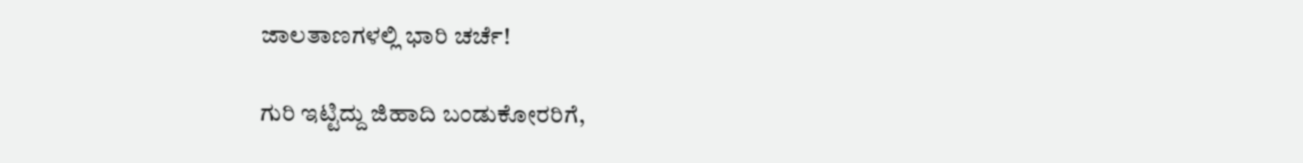ಜಾಲತಾಣಗಳಲ್ಲಿ ಭಾರಿ ಚರ್ಚೆ!

ಗುರಿ ಇಟ್ಟಿದ್ದು ಜಿಹಾದಿ ಬಂಡುಕೋರರಿಗೆ,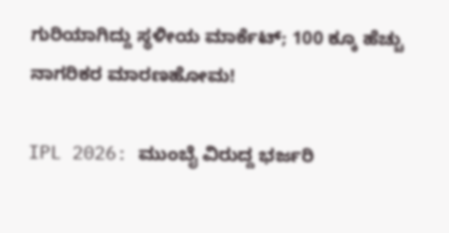ಗುರಿಯಾಗಿದ್ದು ಸ್ಥಳೀಯ ಮಾರ್ಕೆಟ್; 100 ಕ್ಕೂ ಹೆಚ್ಚು ನಾಗರಿಕರ ಮಾರಣಹೋಮ!

IPL 2026: ಮುಂಬೈ ವಿರುದ್ದ ಭರ್ಜರಿ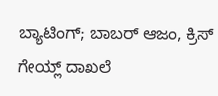ಬ್ಯಾಟಿಂಗ್; ಬಾಬರ್ ಆಜಂ, ಕ್ರಿಸ್ ಗೇಯ್ಲ್ ದಾಖಲೆ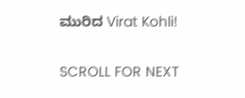ಮುರಿದ Virat Kohli!

SCROLL FOR NEXT